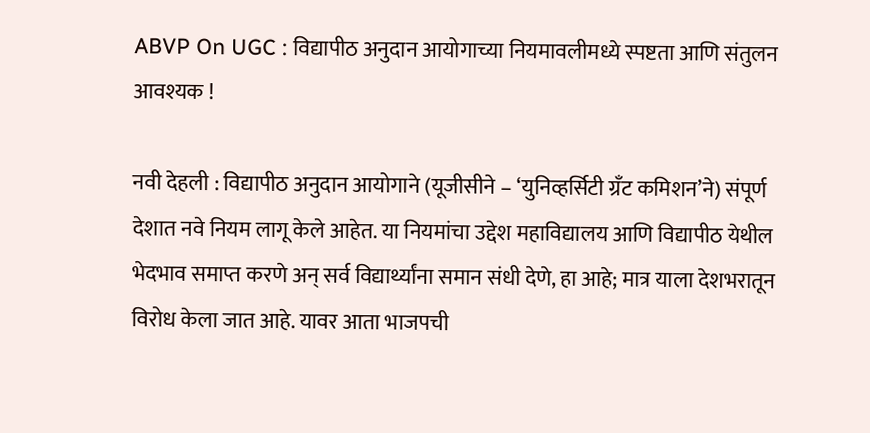ABVP On UGC : विद्यापीठ अनुदान आयोगाच्या नियमावलीमध्ये स्पष्टता आणि संतुलन आवश्यक !

नवी देहली : विद्यापीठ अनुदान आयोगाने (यूजीसीने – ‘युनिव्हर्सिटी ग्रँट कमिशन’ने) संपूर्ण देशात नवे नियम लागू केले आहेत. या नियमांचा उद्देश महाविद्यालय आणि विद्यापीठ येथील भेदभाव समाप्त करणे अन् सर्व विद्यार्थ्यांना समान संधी देणे, हा आहे; मात्र याला देशभरातून विरोध केला जात आहे. यावर आता भाजपची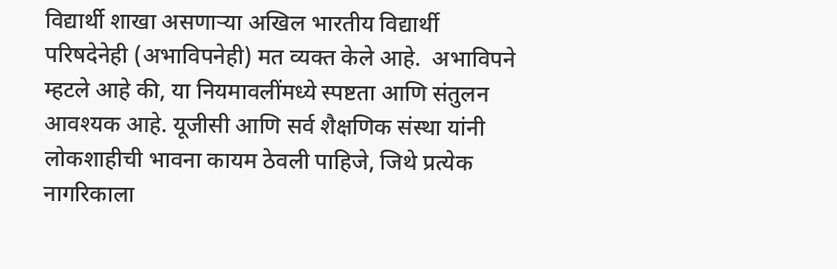विद्यार्थी शाखा असणार्‍या अखिल भारतीय विद्यार्थी परिषदेनेही (अभाविपनेही) मत व्यक्त केले आहे.  अभाविपने म्हटले आहे की, या नियमावलींमध्ये स्पष्टता आणि संतुलन आवश्यक आहे. यूजीसी आणि सर्व शैक्षणिक संस्था यांनी लोकशाहीची भावना कायम ठेवली पाहिजे, जिथे प्रत्येक नागरिकाला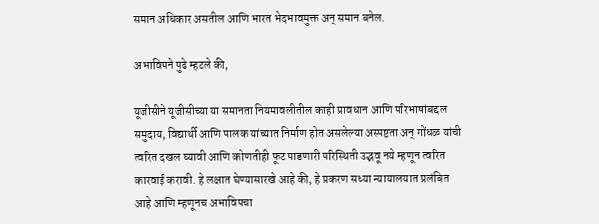समान अधिकार असतील आणि भारत भेदभावमुक्त अन् समान बनेल.

अभाविपने पुढे म्हटले की,

यूजीसीने यूजीसीच्या या समानता नियमावलीतील काही प्रावधान आणि परिभाषांबद्दल समुदाय, विद्यार्थी आणि पालक यांच्यात निर्माण होत असलेल्या अस्पष्टता अन् गोंधळ यांची त्वरित दखल घ्यावी आणि कोणतीही फूट पाडणारी परिस्थिती उद्भवू नये म्हणून त्वरित कारवाई करावी. हे लक्षात घेण्यासारखे आहे की, हे प्रकरण सध्या न्यायालयात प्रलंबित आहे आणि म्हणूनच अभाविपचा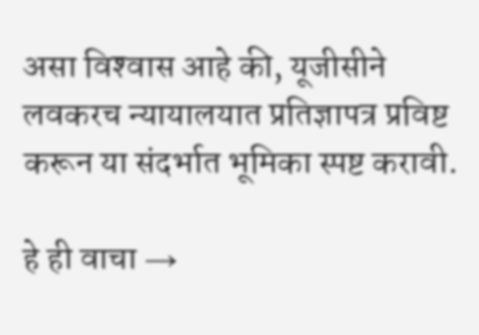असा विश्‍वास आहे की, यूजीसीने लवकरच न्यायालयात प्रतिज्ञापत्र प्रविष्ट करून या संदर्भात भूमिका स्पष्ट करावी.

हे ही वाचा →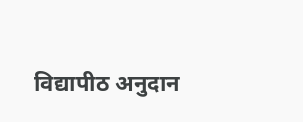विद्यापीठ अनुदान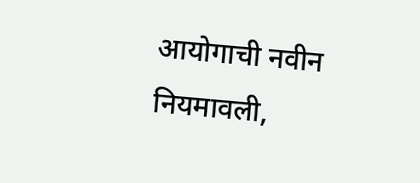आयोगाची नवीन नियमावली,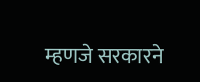म्हणजे सरकारने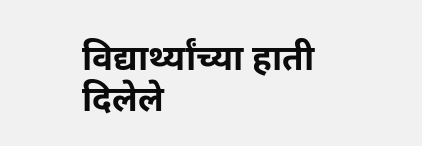विद्यार्थ्यांच्या हाती दिलेले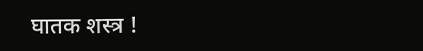घातक शस्त्र !